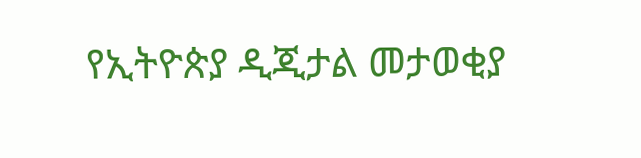የኢትዮጵያ ዲጂታል መታወቂያ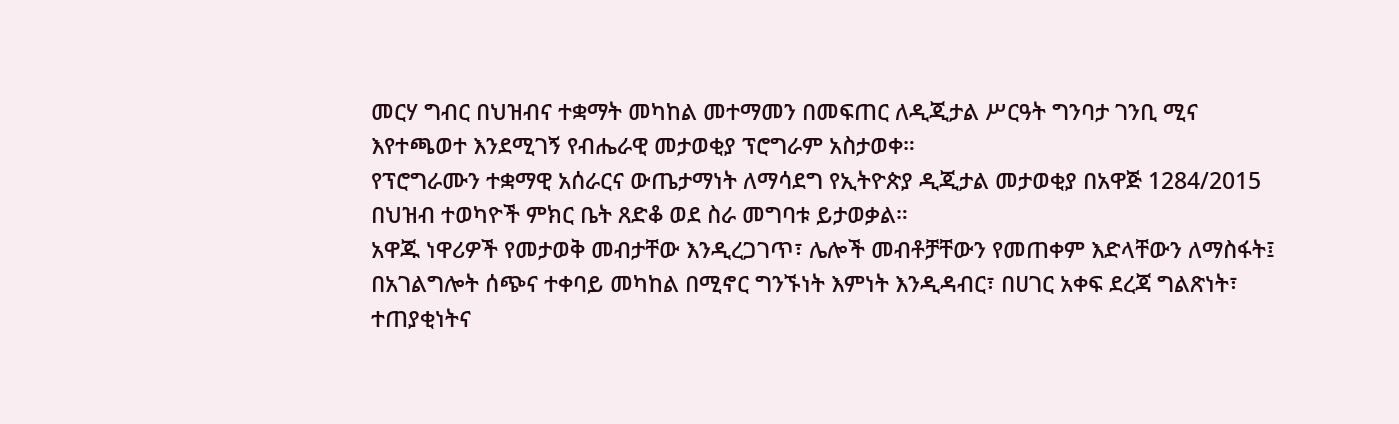መርሃ ግብር በህዝብና ተቋማት መካከል መተማመን በመፍጠር ለዲጂታል ሥርዓት ግንባታ ገንቢ ሚና እየተጫወተ እንደሚገኝ የብሔራዊ መታወቂያ ፕሮግራም አስታወቀ።
የፕሮግራሙን ተቋማዊ አሰራርና ውጤታማነት ለማሳደግ የኢትዮጵያ ዲጂታል መታወቂያ በአዋጅ 1284/2015 በህዝብ ተወካዮች ምክር ቤት ጸድቆ ወደ ስራ መግባቱ ይታወቃል።
አዋጁ ነዋሪዎች የመታወቅ መብታቸው እንዲረጋገጥ፣ ሌሎች መብቶቻቸውን የመጠቀም እድላቸውን ለማስፋት፤ በአገልግሎት ሰጭና ተቀባይ መካከል በሚኖር ግንኙነት እምነት እንዲዳብር፣ በሀገር አቀፍ ደረጃ ግልጽነት፣ ተጠያቂነትና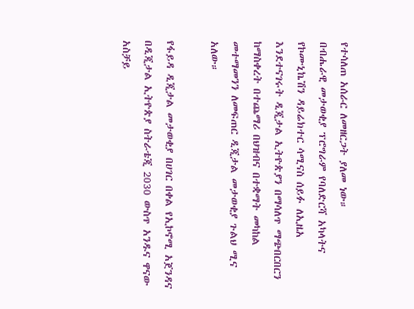የተሳለጠ አሰራር ለመዘርጋት ያለመ ነው።
በብሔራዊ መታወቂያ ፕሮግራም የባለድርሻ አካላትና የኮሙኒኬሽን ዳይሬክተር ሳሚናስ ሰይፉ ለኢዜአ እንደተናገሩት ዲጂታል ኢትዮጵያን በማሳለጥ ማጭበርበርን ከማስቀረት በተጨማሪ በህዝብና በተቋማት መካከል መተማመንን ለመፍጠር ዲጂታል መታወቂያ ጉልህ ሚና አለው።

የፋይዳ ዲጂታል መታወቂያ በሀገር በቀል የኢኮኖሚ አጀንዳና በዲጂታል ኢትዮጵያ ስትራቴጂ 2030 ውስጥ አንዱና ዋናው አስቻይ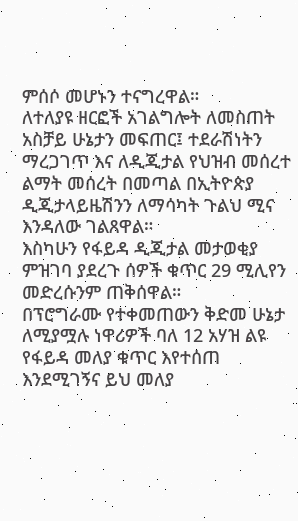ምሰሶ መሆኑን ተናግረዋል።
ለተለያዩ ዘርፎች አገልግሎት ለመስጠት አስቻይ ሁኔታን መፍጠር፤ ተደራሽነትን ማረጋገጥ እና ለዲጂታል የህዝብ መሰረተ ልማት መሰረት በመጣል በኢትዮጵያ ዲጂታላይዜሽንን ለማሳካት ጉልህ ሚና እንዳለው ገልጸዋል።
እስካሁን የፋይዳ ዲጂታል መታወቂያ ምዝገባ ያደረጉ ሰዎች ቁጥር 29 ሚሊየን መድረሱንም ጠቅሰዋል።
በፕሮግራሙ የተቀመጠውን ቅድመ ሁኔታ ለሚያሟሉ ነዋሪዎች ባለ 12 አሃዝ ልዩ የፋይዳ መለያ ቁጥር እየተሰጠ እንደሚገኝና ይህ መለያ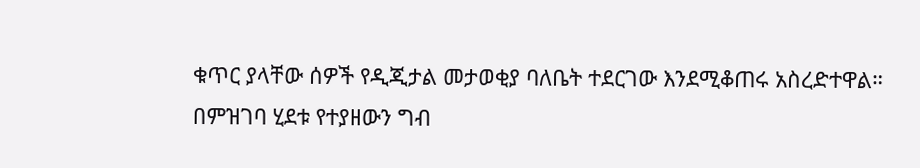ቁጥር ያላቸው ሰዎች የዲጂታል መታወቂያ ባለቤት ተደርገው እንደሚቆጠሩ አስረድተዋል።
በምዝገባ ሂደቱ የተያዘውን ግብ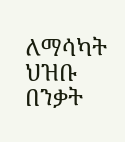ለማሳካት ህዝቡ በንቃት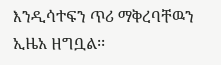እንዲሳተፍን ጥሪ ማቅረባቸዉን ኢዜአ ዘግቧል፡፡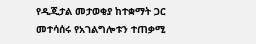የዲጂታል መታወቂያ ከተቋማት ጋር መተሳሰሩ የአገልግሎቱን ተጠቃሚ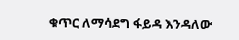ቁጥር ለማሳደግ ፋይዳ እንዳለው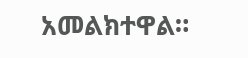አመልክተዋል።